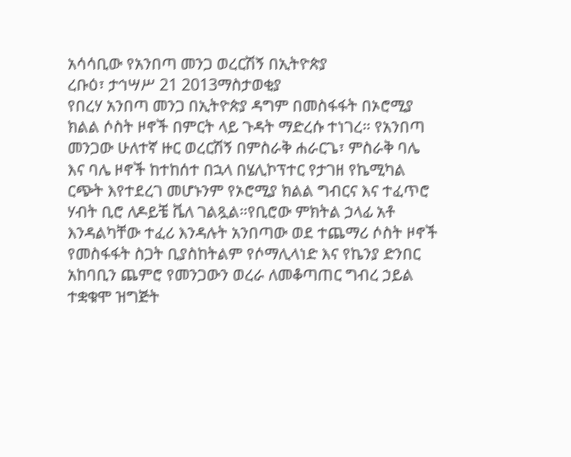አሳሳቢው የአንበጣ መንጋ ወረርሽኝ በኢትዮጵያ
ረቡዕ፣ ታኅሣሥ 21 2013ማስታወቂያ
የበረሃ አንበጣ መንጋ በኢትዮጵያ ዳግም በመስፋፋት በኦሮሚያ ክልል ሶስት ዞኖች በምርት ላይ ጉዳት ማድረሱ ተነገረ። የአንበጣ መንጋው ሁለተኛ ዙር ወረርሽኝ በምስራቅ ሐራርጌ፣ ምስራቅ ባሌ እና ባሌ ዞኖች ከተከሰተ በኋላ በሄሊኮፕተር የታገዘ የኬሚካል ርጭት እየተደረገ መሆኑንም የኦሮሚያ ክልል ግብርና እና ተፈጥሮ ሃብት ቢሮ ለዶይቼ ቬለ ገልጿል።የቢሮው ምክትል ኃላፊ አቶ እንዳልካቸው ተፈሪ እንዳሉት አንበጣው ወደ ተጨማሪ ሶስት ዞኖች የመስፋፋት ስጋት ቢያስከትልም የሶማሊላነድ እና የኬንያ ድንበር አከባቢን ጨምሮ የመንጋውን ወረራ ለመቆጣጠር ግብረ ኃይል ተቋቁሞ ዝግጅት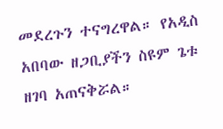መደረጉን ተናግረዋል። የአዲስ አበባው ዘጋቢያችን ስዩም ጌቱ ዘገባ አጠናቅሯል።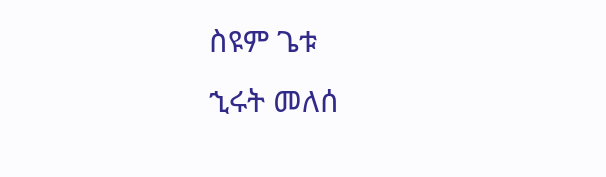ስዩም ጌቱ
ኂሩት መለሰ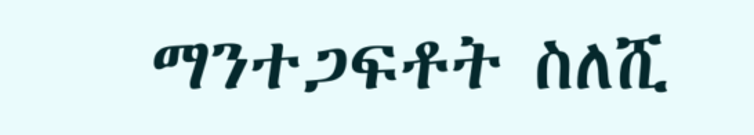ማንተጋፍቶት ስለሺ